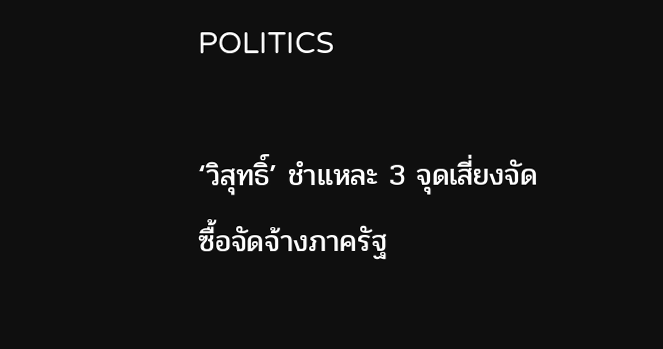POLITICS

‘วิสุทธิ์’ ชำแหละ 3 จุดเสี่ยงจัดซื้อจัดจ้างภาครัฐ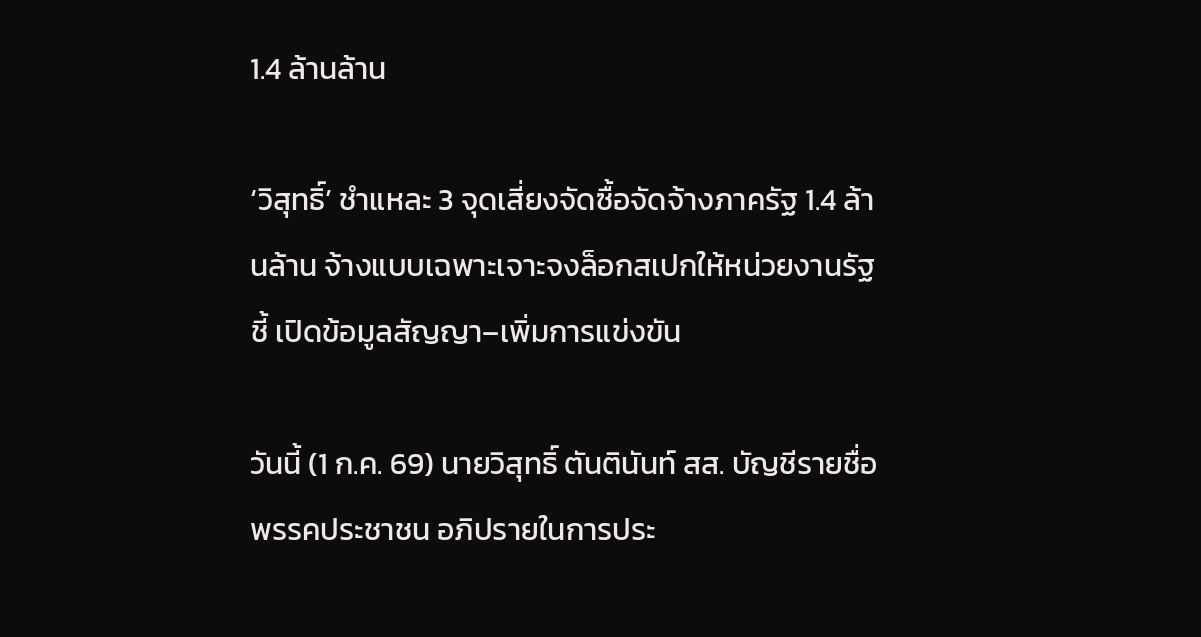1.4 ล้านล้าน

‘วิสุทธิ์’ ชำแหละ 3 จุดเสี่ยงจัดซื้อจัดจ้างภาครัฐ 1.4 ล้านล้าน จ้างแบบเฉพาะเจาะจงล็อกสเปกให้หน่วยงานรัฐ ชี้ เปิดข้อมูลสัญญา–เพิ่มการแข่งขัน

วันนี้ (1 ก.ค. 69) นายวิสุทธิ์ ตันตินันท์ สส. บัญชีรายชื่อ พรรคประชาชน อภิปรายในการประ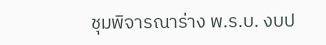ชุมพิจารณาร่าง พ.ร.บ. งบป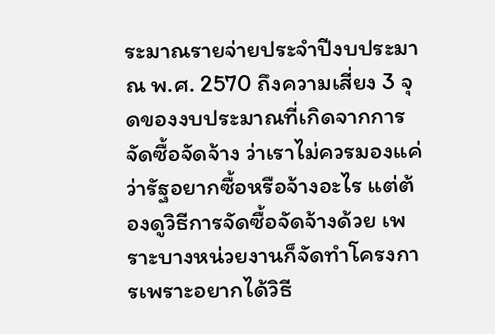ระมาณรายจ่ายประจำปีงบประมาณ พ.ศ. 2570 ถึงความเสี่ยง 3 จุดของงบประมาณที่เกิดจากการจัดซื้อจัดจ้าง ว่าเราไม่ควรมองแค่ว่ารัฐอยากซื้อหรือจ้างอะไร แต่ต้องดูวิธีการจัดซื้อจัดจ้างด้วย เพราะบางหน่วยงานก็จัดทำโครงการเพราะอยากได้วิธี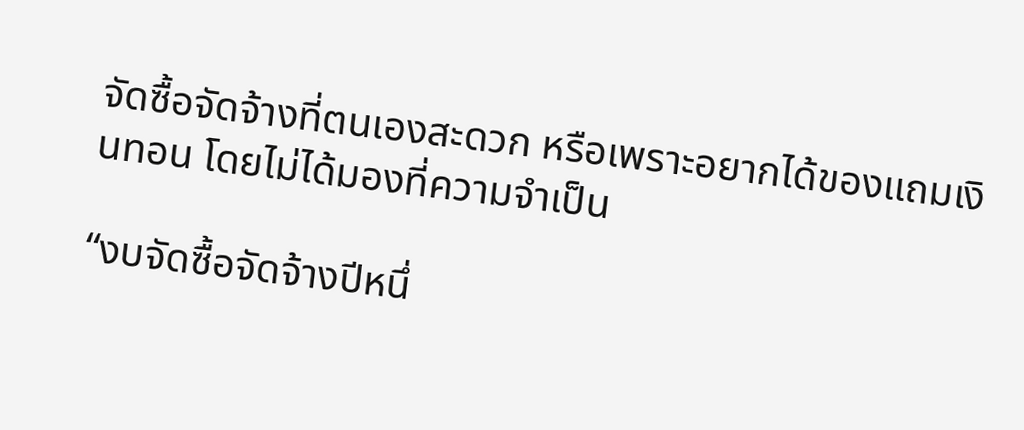จัดซื้อจัดจ้างที่ตนเองสะดวก หรือเพราะอยากได้ของแถมเงินทอน โดยไม่ได้มองที่ความจำเป็น

“งบจัดซื้อจัดจ้างปีหนึ่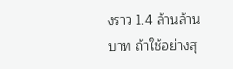งราว 1.4 ล้านล้านบาท ถ้าใช้อย่างสุ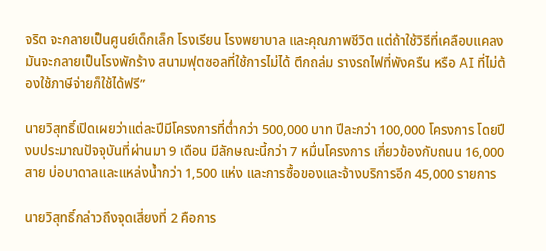จริต จะกลายเป็นศูนย์เด็กเล็ก โรงเรียน โรงพยาบาล และคุณภาพชีวิต แต่ถ้าใช้วิธีที่เคลือบแคลง มันจะกลายเป็นโรงพักร้าง สนามฟุตซอลที่ใช้การไม่ได้ ตึกถล่ม รางรถไฟที่พังครืน หรือ AI ที่ไม่ต้องใช้ภาษีจ่ายก็ใช้ได้ฟรี”

นายวิสุทธิ์เปิดเผยว่าแต่ละปีมีโครงการที่ต่ำกว่า 500,000 บาท ปีละกว่า 100,000 โครงการ โดยปีงบประมาณปัจจุบันที่ผ่านมา 9 เดือน มีลักษณะนี้กว่า 7 หมื่นโครงการ เกี่ยวข้องกับถนน 16,000 สาย บ่อบาดาลและแหล่งน้ำกว่า 1,500 แห่ง และการซื้อของและจ้างบริการอีก 45,000 รายการ

นายวิสุทธิ์กล่าวถึงจุดเสี่ยงที่ 2 คือการ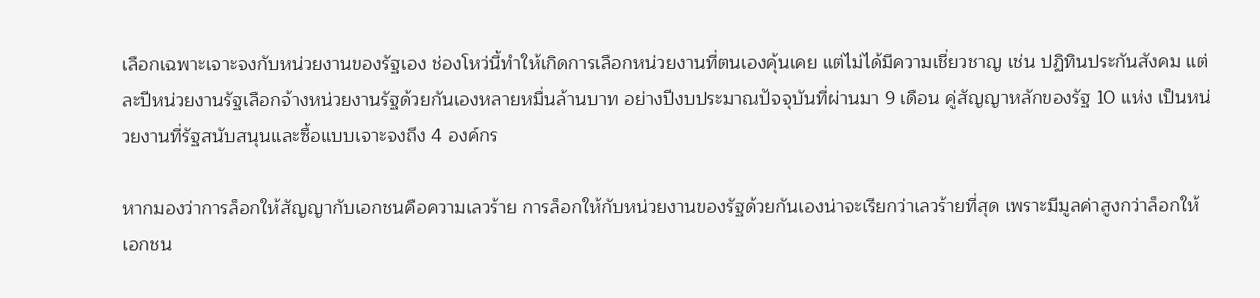เลือกเฉพาะเจาะจงกับหน่วยงานของรัฐเอง ช่องโหว่นี้ทำให้เกิดการเลือกหน่วยงานที่ตนเองคุ้นเคย แต่ไม่ได้มีความเชี่ยวชาญ เช่น ปฏิทินประกันสังคม แต่ละปีหน่วยงานรัฐเลือกจ้างหน่วยงานรัฐด้วยกันเองหลายหมื่นล้านบาท อย่างปีงบประมาณปัจจุบันที่ผ่านมา 9 เดือน คู่สัญญาหลักของรัฐ 10 แห่ง เป็นหน่วยงานที่รัฐสนับสนุนและซื้อแบบเจาะจงถึง 4 องค์กร

หากมองว่าการล็อกให้สัญญากับเอกชนคือความเลวร้าย การล็อกให้กับหน่วยงานของรัฐด้วยกันเองน่าจะเรียกว่าเลวร้ายที่สุด เพราะมีมูลค่าสูงกว่าล็อกให้เอกชน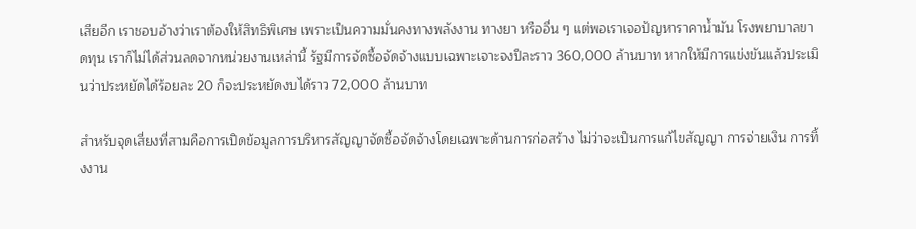เสียอีก เราชอบอ้างว่าเราต้องให้สิทธิพิเศษ เพราะเป็นความมั่นคงทางพลังงาน ทางยา หรืออื่น ๆ แต่พอเราเจอปัญหาราคาน้ำมัน โรงพยาบาลขาดทุน เราก็ไม่ได้ส่วนลดจากหน่วยงานเหล่านี้ รัฐมีการจัดซื้อจัดจ้างแบบเฉพาะเจาะจงปีละราว 360,000 ล้านบาท หากให้มีการแข่งขันแล้วประเมินว่าประหยัดได้ร้อยละ 20 ก็จะประหยัดงบได้ราว 72,000 ล้านบาท

สำหรับจุดเสี่ยงที่สามคือการเปิดข้อมูลการบริหารสัญญาจัดซื้อจัดจ้างโดยเฉพาะด้านการก่อสร้าง ไม่ว่าจะเป็นการแก้ไขสัญญา การจ่ายเงิน การทิ้งงาน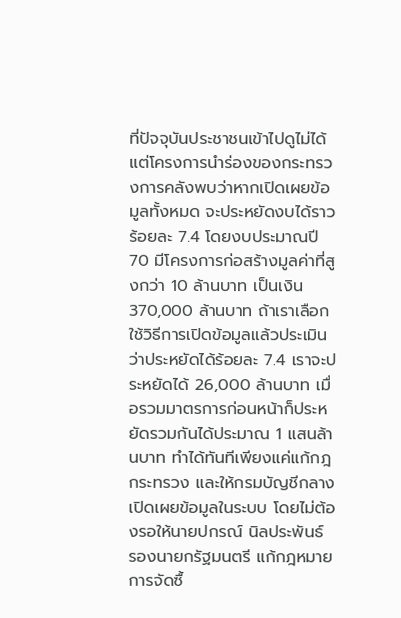ที่ปัจจุบันประชาชนเข้าไปดูไม่ได้ แต่โครงการนำร่องของกระทรวงการคลังพบว่าหากเปิดเผยข้อมูลทั้งหมด จะประหยัดงบได้ราวร้อยละ 7.4 โดยงบประมาณปี 70 มีโครงการก่อสร้างมูลค่าที่สูงกว่า 10 ล้านบาท เป็นเงิน 370,000 ล้านบาท ถ้าเราเลือกใช้วิธีการเปิดข้อมูลแล้วประเมินว่าประหยัดได้ร้อยละ 7.4 เราจะประหยัดได้ 26,000 ล้านบาท เมื่อรวมมาตรการก่อนหน้าก็ประหยัดรวมกันได้ประมาณ 1 แสนล้านบาท ทำได้ทันทีเพียงแค่แก้กฎกระทรวง และให้กรมบัญชีกลางเปิดเผยข้อมูลในระบบ โดยไม่ต้องรอให้นายปกรณ์ นิลประพันธ์ รองนายกรัฐมนตรี แก้กฎหมายการจัดซื้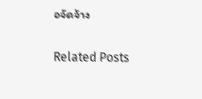อจัดจ้าง

Related Posts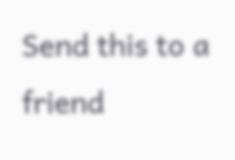Send this to a friend